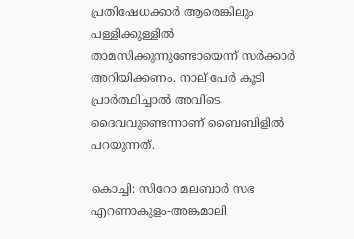പ്രതിഷേധക്കാര്‍ ആരെങ്കിലും പള്ളിക്കുള്ളില്‍ താമസിക്കുന്നുണ്ടോയെന്ന് സര്‍ക്കാര്‍ അറിയിക്കണം. നാല് പേര്‍ കൂടി പ്രാര്‍ത്ഥിച്ചാല്‍ അവിടെ ദൈവവുണ്ടെന്നാണ് ബൈബിളില്‍ പറയുന്നത്.

കൊച്ചി: സിറോ മലബാർ സഭ എറണാകുളം-അങ്കമാലി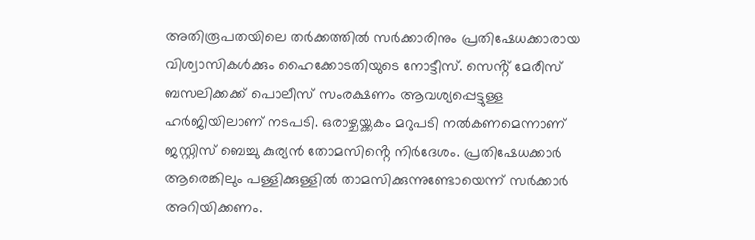അതിരൂപതയിലെ തര്‍ക്കത്തിൽ സർക്കാരിനും പ്രതിഷേധക്കാരായ വിശ്വാസികൾക്കും ഹൈക്കോടതിയുടെ നോട്ടീസ്. സെൻ്റ് മേരീസ് ബസലിക്കക്ക് പൊലീസ് സംരക്ഷണം ആവശ്യപ്പെട്ടുള്ള ഹര്‍ജിയിലാണ് നടപടി. ഒരാഴ്ചയ്ക്കകം മറുപടി നല്‍കണമെന്നാണ് ജസ്റ്റിസ് ബെച്ചു കുര്യൻ തോമസിൻ്റെ നിർദേശം. പ്രതിഷേധക്കാര്‍ ആരെങ്കിലും പള്ളിക്കുള്ളില്‍ താമസിക്കുന്നുണ്ടോയെന്ന് സര്‍ക്കാര്‍ അറിയിക്കണം.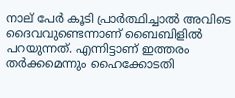നാല് പേര്‍ കൂടി പ്രാര്‍ത്ഥിച്ചാല്‍ അവിടെ ദൈവവുണ്ടെന്നാണ് ബൈബിളില്‍ പറയുന്നത്. എന്നിട്ടാണ് ഇത്തരം തര്‍ക്കമെന്നും ഹൈക്കോടതി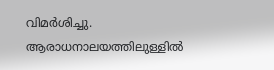വിമര്‍ശിച്ചു. ആരാധനാലയത്തിലുള്ളില്‍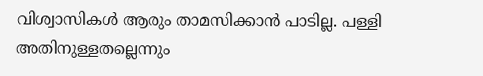വിശ്വാസികള്‍ ആരും താമസിക്കാന്‍ പാടില്ല. പള്ളി അതിനുള്ളതല്ലെന്നും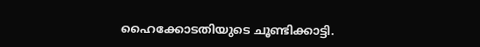ഹൈക്കോടതിയുടെ ചൂണ്ടിക്കാട്ടി.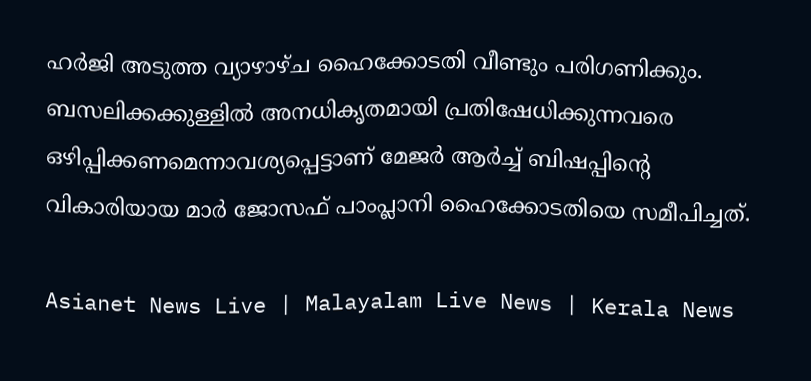ഹര്‍ജി അടുത്ത വ്യാഴാഴ്ച ഹൈക്കോടതി വീണ്ടും പരിഗണിക്കും. ബസലിക്കക്കുള്ളിൽ അനധികൃതമായി പ്രതിഷേധിക്കുന്നവരെ ഒഴിപ്പിക്കണമെന്നാവശ്യപ്പെട്ടാണ് മേജർ ആർച്ച് ബിഷപ്പിന്റെ വികാരിയായ മാർ ജോസഫ് പാംപ്ലാനി ഹൈക്കോടതിയെ സമീപിച്ചത്.

Asianet News Live | Malayalam Live News | Kerala News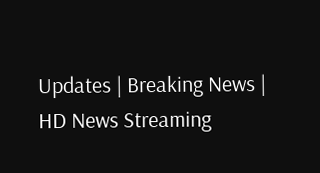Updates | Breaking News | HD News Streaming